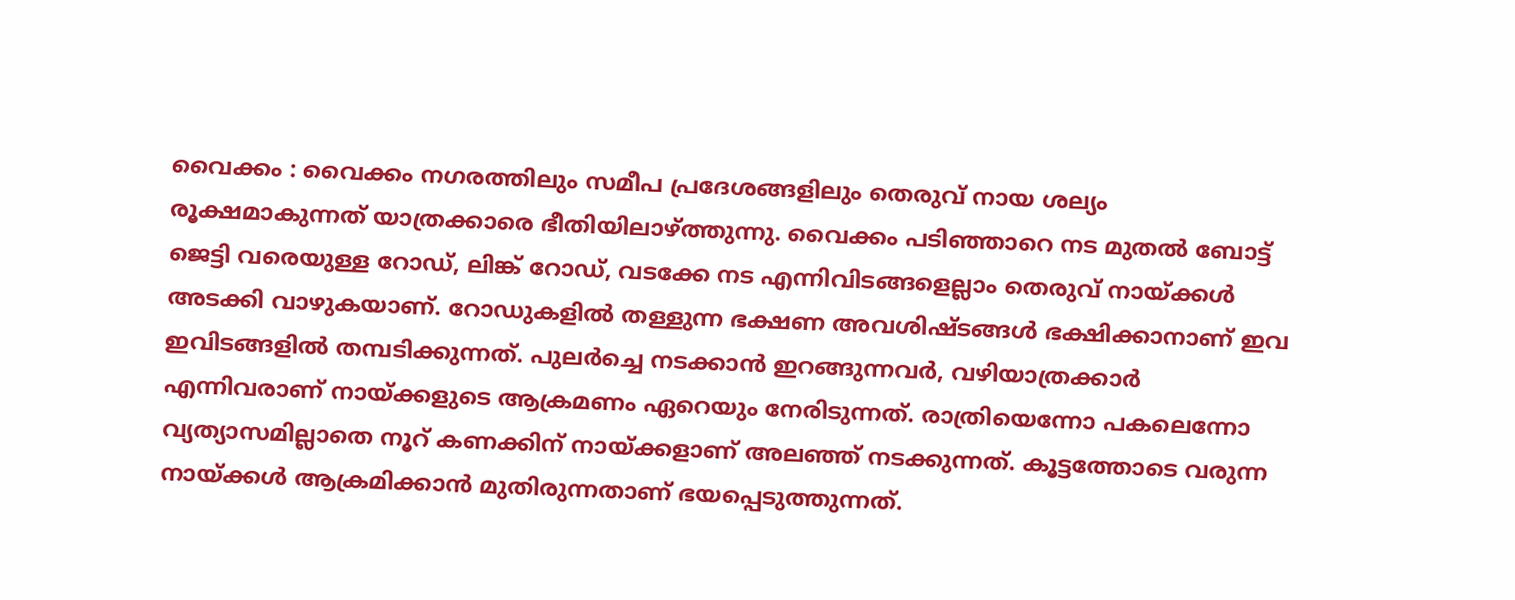വൈക്കം : വൈക്കം നഗരത്തിലും സമീപ പ്രദേശങ്ങളിലും തെരുവ് നായ ശല്യം രൂക്ഷമാകുന്നത് യാത്രക്കാരെ ഭീതിയിലാഴ്ത്തുന്നു. വൈക്കം പടിഞ്ഞാറെ നട മുതൽ ബോട്ട് ജെട്ടി വരെയുള്ള റോഡ്, ലിങ്ക് റോഡ്, വടക്കേ നട എന്നിവിടങ്ങളെല്ലാം തെരുവ് നായ്ക്കൾ അടക്കി വാഴുകയാണ്. റോഡുകളിൽ തള്ളുന്ന ഭക്ഷണ അവശിഷ്ടങ്ങൾ ഭക്ഷിക്കാനാണ് ഇവ ഇവിടങ്ങളിൽ തമ്പടിക്കുന്നത്. പുലർച്ചെ നടക്കാൻ ഇറങ്ങുന്നവർ, വഴിയാത്രക്കാർ എന്നിവരാണ് നായ്ക്കളുടെ ആക്രമണം ഏറെയും നേരിടുന്നത്. രാത്രിയെന്നോ പകലെന്നോ വ്യത്യാസമില്ലാതെ നൂറ് കണക്കിന് നായ്ക്കളാണ് അലഞ്ഞ് നടക്കുന്നത്. കൂട്ടത്തോടെ വരുന്ന നായ്ക്കൾ ആക്രമിക്കാൻ മുതിരുന്നതാണ് ഭയപ്പെടുത്തുന്നത്.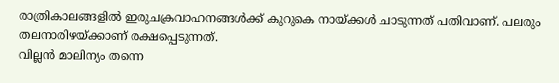രാത്രികാലങ്ങളിൽ ഇരുചക്രവാഹനങ്ങൾക്ക് കുറുകെ നായ്ക്കൾ ചാടുന്നത് പതിവാണ്. പലരും തലനാരിഴയ്ക്കാണ് രക്ഷപ്പെടുന്നത്.
വില്ലൻ മാലിന്യം തന്നെ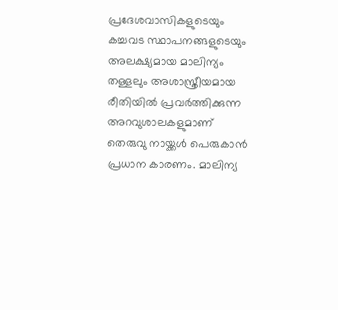പ്രദേശവാസികളുടെയും കച്ചവട സ്ഥാപനങ്ങളുടെയും അലക്ഷ്യമായ മാലിന്യം തള്ളലും അശാസ്ത്രീയമായ രീതിയിൽ പ്രവർത്തിക്കുന്ന അറവുശാലകളുമാണ് തെരുവു നായ്ക്കൾ പെരുകാൻ പ്രധാന കാരണം. മാലിന്യ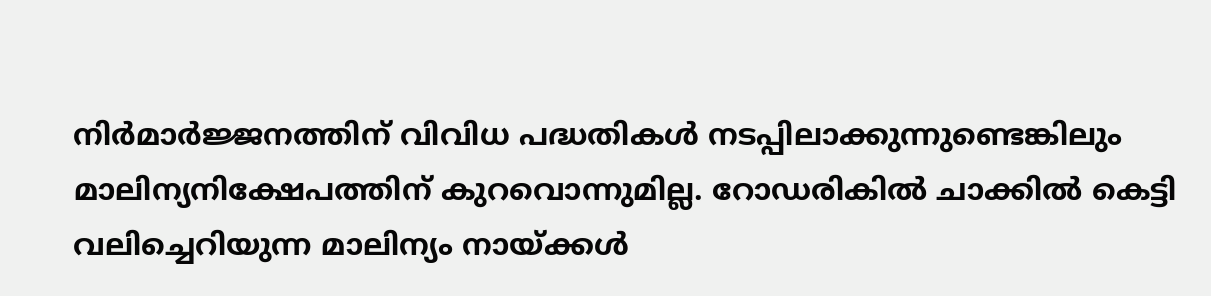നിർമാർജ്ജനത്തിന് വിവിധ പദ്ധതികൾ നടപ്പിലാക്കുന്നുണ്ടെങ്കിലും മാലിന്യനിക്ഷേപത്തിന് കുറവൊന്നുമില്ല. റോഡരികിൽ ചാക്കിൽ കെട്ടി വലിച്ചെറിയുന്ന മാലിന്യം നായ്ക്കൾ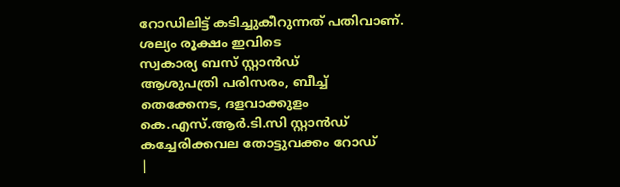റോഡിലിട്ട് കടിച്ചുകീറുന്നത് പതിവാണ്.
ശല്യം രൂക്ഷം ഇവിടെ
സ്വകാര്യ ബസ് സ്റ്റാൻഡ്
ആശുപത്രി പരിസരം, ബീച്ച്
തെക്കേനട, ദളവാക്കുളം
കെ.എസ്.ആർ.ടി.സി സ്റ്റാൻഡ്
കച്ചേരിക്കവല തോട്ടുവക്കം റോഡ്
|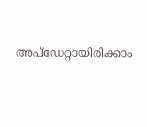അപ്ഡേറ്റായിരിക്കാം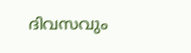ദിവസവും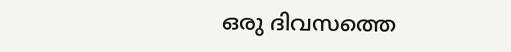ഒരു ദിവസത്തെ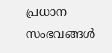പ്രധാന സംഭവങ്ങൾ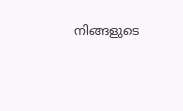നിങ്ങളുടെ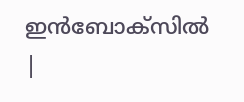ഇൻബോക്സിൽ |